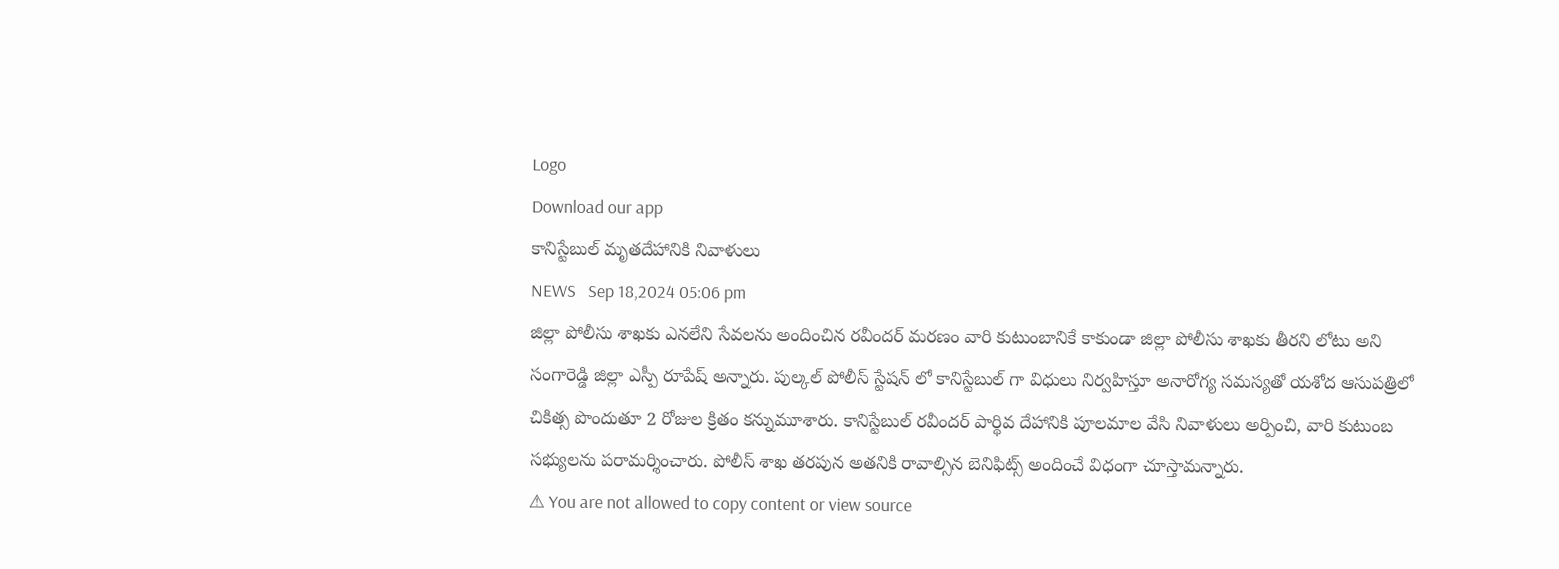Logo
Download our app
కానిస్టేబుల్ మృతదేహానికి నివాళులు
NEWS   Sep 18,2024 05:06 pm
జిల్లా పోలీసు శాఖకు ఎనలేని సేవలను అందించిన రవీందర్ మరణం వారి కుటుంబానికే కాకుండా జిల్లా పోలీసు శాఖకు తీరని లోటు అని సంగారెడ్డి జిల్లా ఎస్పీ రూపేష్ అన్నారు. పుల్కల్ పోలీస్ స్టేషన్ లో కానిస్టేబుల్ గా విధులు నిర్వహిస్తూ అనారోగ్య సమస్యతో యశోద ఆసుపత్రిలో చికిత్స పొందుతూ 2 రోజుల క్రితం కన్నుమూశారు. కానిస్టేబుల్ రవీందర్ పార్థివ దేహానికి పూలమాల వేసి నివాళులు అర్పించి, వారి కుటుంబ సభ్యులను పరామర్శించారు. పోలీస్ శాఖ తరపున అతనికి రావాల్సిన బెనిఫిట్స్ అందించే విధంగా చూస్తామన్నారు.
⚠ You are not allowed to copy content or view source